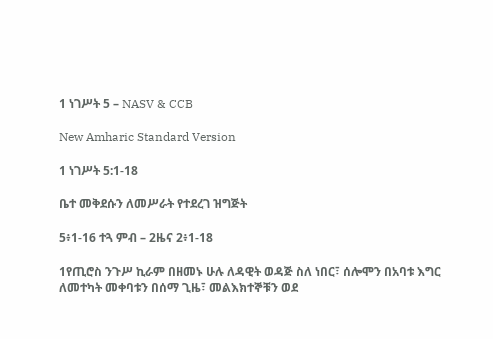1 ነገሥት 5 – NASV & CCB

New Amharic Standard Version

1 ነገሥት 5:1-18

ቤተ መቅደሱን ለመሥራት የተደረገ ዝግጅት

5፥1-16 ተጓ ምብ – 2ዜና 2፥1-18

1የጢሮስ ንጉሥ ኪራም በዘመኑ ሁሉ ለዳዊት ወዳጅ ስለ ነበር፣ ሰሎሞን በአባቱ እግር ለመተካት መቀባቱን በሰማ ጊዜ፣ መልእክተኞቹን ወደ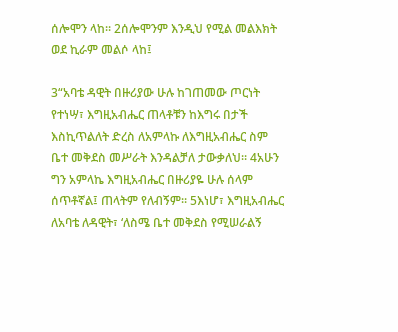ሰሎሞን ላከ። 2ሰሎሞንም እንዲህ የሚል መልእክት ወደ ኪራም መልሶ ላከ፤

3“አባቴ ዳዊት በዙሪያው ሁሉ ከገጠመው ጦርነት የተነሣ፣ እግዚአብሔር ጠላቶቹን ከእግሩ በታች እስኪጥልለት ድረስ ለአምላኩ ለእግዚአብሔር ስም ቤተ መቅደስ መሥራት እንዳልቻለ ታውቃለህ። 4አሁን ግን አምላኬ እግዚአብሔር በዙሪያዬ ሁሉ ሰላም ሰጥቶኛል፤ ጠላትም የለብኝም። 5እነሆ፣ እግዚአብሔር ለአባቴ ለዳዊት፣ ‘ለስሜ ቤተ መቅደስ የሚሠራልኝ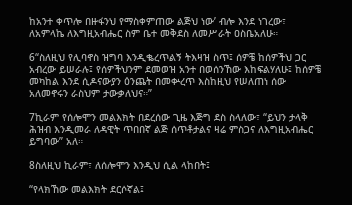ከአንተ ቀጥሎ በዙፋንህ የማስቀምጠው ልጅህ ነው’ ብሎ እንደ ነገረው፣ ለአምላኬ ለእግዚአብሔር ስም ቤተ መቅደስ ለመሥራት ዐስቤአለሁ።

6“ስለዚህ የሊባኖስ ዝግባ እንዲቈረጥልኝ ትእዛዝ ስጥ፤ ሰዎቼ ከሰዎችህ ጋር አብረው ይሠራሉ፤ የሰዎችህንም ደመወዝ አንተ በወሰንኸው እከፍልሃለሁ፤ ከሰዎቼ መካከል እንደ ሲዶናውያን ዕንጨት በመቍረጥ እስከዚህ የሠለጠነ ሰው አለመኖሩን ራስህም ታውቃለህና።”

7ኪራም የሰሎሞን መልእክት በደረሰው ጊዜ እጅግ ደስ ስላለው፣ “ይህን ታላቅ ሕዝብ እንዲመራ ለዳዊት ጥበበኛ ልጅ ሰጥቶታልና ዛሬ ምስጋና ለእግዚአብሔር ይግባው” አለ።

8ስለዚህ ኪራም፣ ለሰሎሞን እንዲህ ሲል ላከበት፤

“የላክኸው መልእክት ደርሶኛል፤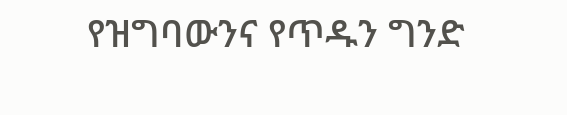የዝግባውንና የጥዱን ግንድ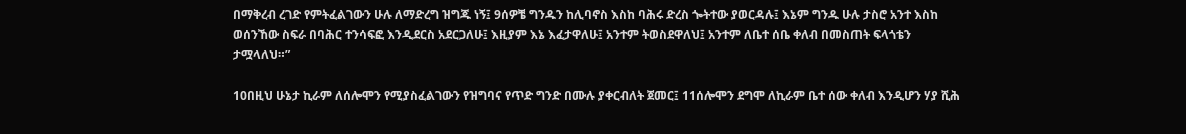በማቅረብ ረገድ የምትፈልገውን ሁሉ ለማድረግ ዝግጁ ነኝ፤ 9ሰዎቼ ግንዱን ከሊባኖስ እስከ ባሕሩ ድረስ ጐትተው ያወርዳሉ፤ እኔም ግንዱ ሁሉ ታስሮ አንተ እስከ ወሰንኸው ስፍራ በባሕር ተንሳፍፎ እንዲደርስ አደርጋለሁ፤ እዚያም እኔ እፈታዋለሁ፤ አንተም ትወስደዋለህ፤ አንተም ለቤተ ሰቤ ቀለብ በመስጠት ፍላጎቴን ታሟላለህ።”

10በዚህ ሁኔታ ኪራም ለሰሎሞን የሚያስፈልገውን የዝግባና የጥድ ግንድ በሙሉ ያቀርብለት ጀመር፤ 11ሰሎሞን ደግሞ ለኪራም ቤተ ሰው ቀለብ እንዲሆን ሃያ ሺሕ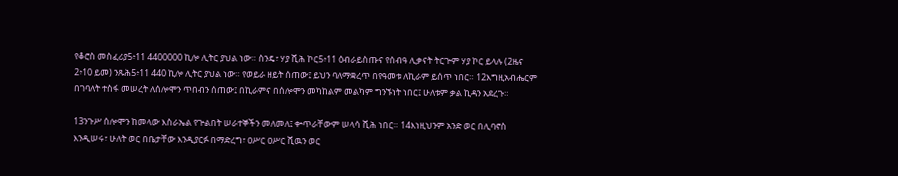የቆሮስ መስፈሪያ5፥11 4400000 ኪሎ ሊትር ያህል ነው። ስንዴ፣ ሃያ ሺሕ ኮር5፥11 ዕብራይስጡና የሰብዓ ሊቃናት ትርጕም ሃያ ኮር ይላሉ (2ዜና 2፥10 ይመ) ንጹሕ5፥11 440 ኪሎ ሊትር ያህል ነው። የወይራ ዘይት ሰጠው፤ ይህን ባለማቋረጥ በየዓመቱ ለኪራም ይሰጥ ነበር። 12እግዚአብሔርም በገባለት ተስፋ መሠረት ለሰሎሞን ጥበብን ሰጠው፤ በኪራምና በሰሎሞን መካከልም መልካም ግንኙነት ነበር፤ ሁለቱም ቃል ኪዳን አደረጉ።

13ንጉሥ ሰሎሞን ከመላው እስራኤል የጕልበት ሠራተኞችን መለመለ፤ ቍጥራቸውም ሠላሳ ሺሕ ነበር። 14እነዚህንም አንድ ወር በሊባኖስ እንዲሠሩ፣ ሁለት ወር በቤታቸው እንዲያርፉ በማድረግ፣ ዐሥር ዐሥር ሺዉን ወር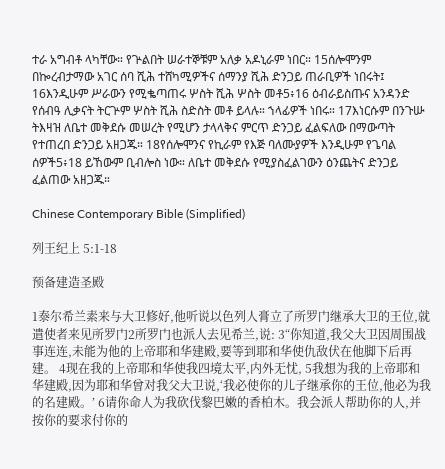ተራ አግብቶ ላካቸው። የጕልበት ሠራተኞቹም አለቃ አዶኒራም ነበር። 15ሰሎሞንም በኰረብታማው አገር ሰባ ሺሕ ተሸካሚዎችና ሰማንያ ሺሕ ድንጋይ ጠራቢዎች ነበሩት፤ 16እንዲሁም ሥራውን የሚቈጣጠሩ ሦስት ሺሕ ሦስት መቶ5፥16 ዕብራይስጡና አንዳንድ የሰብዓ ሊቃናት ትርጕም ሦስት ሺሕ ስድስት መቶ ይላሉ። ኀላፊዎች ነበሩ። 17እነርሱም በንጉሡ ትእዛዝ ለቤተ መቅደሱ መሠረት የሚሆን ታላላቅና ምርጥ ድንጋይ ፈልፍለው በማውጣት የተጠረበ ድንጋይ አዘጋጁ። 18የሰሎሞንና የኪራም የእጅ ባለሙያዎች እንዲሁም የጌባል ሰዎች5፥18 ይኸውም ቢብሎስ ነው። ለቤተ መቅደሱ የሚያስፈልገውን ዕንጨትና ድንጋይ ፈልጠው አዘጋጁ።

Chinese Contemporary Bible (Simplified)

列王纪上 5:1-18

预备建造圣殿

1泰尔希兰素来与大卫修好,他听说以色列人膏立了所罗门继承大卫的王位,就遣使者来见所罗门2所罗门也派人去见希兰,说: 3“你知道,我父大卫因周围战事连连,未能为他的上帝耶和华建殿,要等到耶和华使仇敌伏在他脚下后再建。 4现在我的上帝耶和华使我四境太平,内外无忧, 5我想为我的上帝耶和华建殿,因为耶和华曾对我父大卫说,‘我必使你的儿子继承你的王位,他必为我的名建殿。’ 6请你命人为我砍伐黎巴嫩的香柏木。我会派人帮助你的人,并按你的要求付你的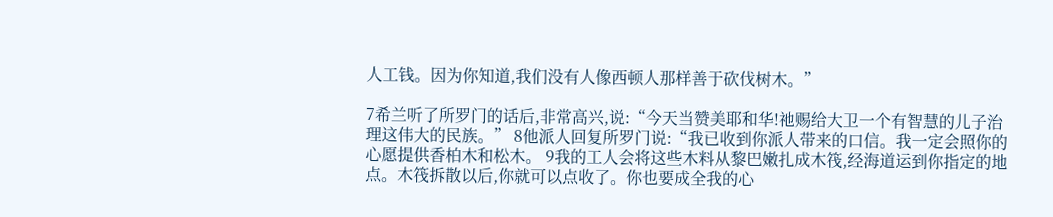人工钱。因为你知道,我们没有人像西顿人那样善于砍伐树木。”

7希兰听了所罗门的话后,非常高兴,说:“今天当赞美耶和华!祂赐给大卫一个有智慧的儿子治理这伟大的民族。” 8他派人回复所罗门说:“我已收到你派人带来的口信。我一定会照你的心愿提供香柏木和松木。 9我的工人会将这些木料从黎巴嫩扎成木筏,经海道运到你指定的地点。木筏拆散以后,你就可以点收了。你也要成全我的心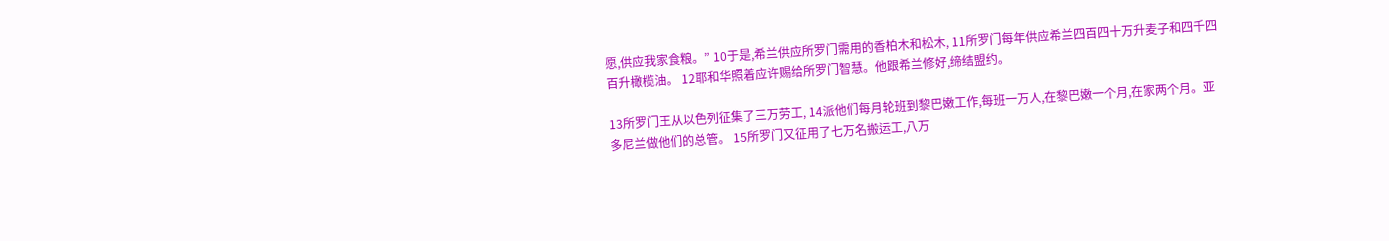愿,供应我家食粮。” 10于是,希兰供应所罗门需用的香柏木和松木, 11所罗门每年供应希兰四百四十万升麦子和四千四百升橄榄油。 12耶和华照着应许赐给所罗门智慧。他跟希兰修好,缔结盟约。

13所罗门王从以色列征集了三万劳工, 14派他们每月轮班到黎巴嫩工作,每班一万人,在黎巴嫩一个月,在家两个月。亚多尼兰做他们的总管。 15所罗门又征用了七万名搬运工,八万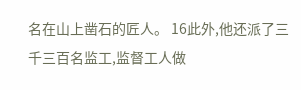名在山上凿石的匠人。 16此外,他还派了三千三百名监工,监督工人做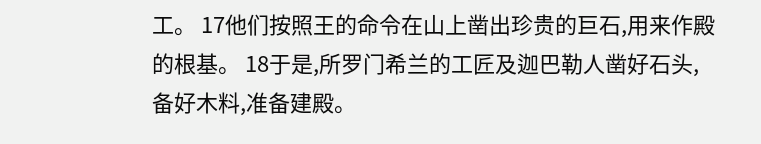工。 17他们按照王的命令在山上凿出珍贵的巨石,用来作殿的根基。 18于是,所罗门希兰的工匠及迦巴勒人凿好石头,备好木料,准备建殿。